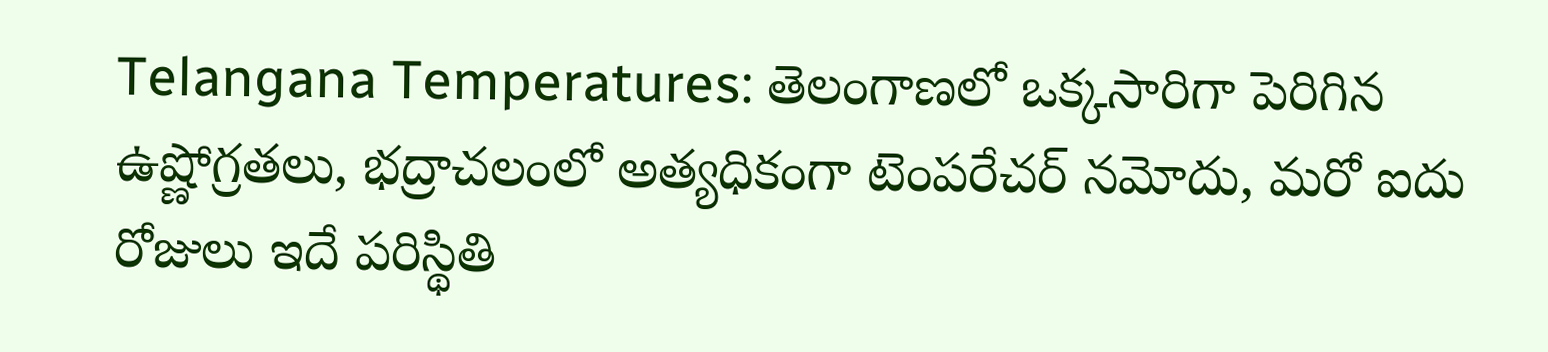Telangana Temperatures: తెలంగాణలో ఒక్కసారిగా పెరిగిన ఉష్ణోగ్రతలు, భద్రాచలంలో అత్యధికంగా టెంపరేచర్ నమోదు, మరో ఐదు రోజులు ఇదే పరిస్థితి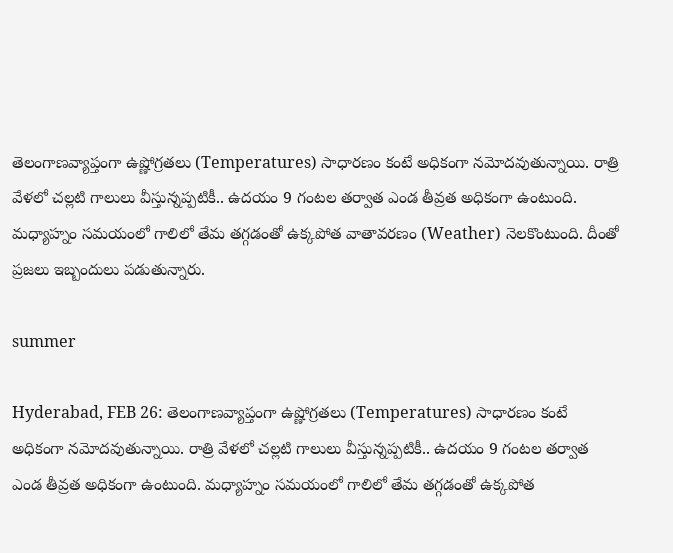తెలంగాణవ్యాప్తంగా ఉష్ణోగ్రతలు (Temperatures) సాధారణం కంటే అధికంగా నమోదవుతున్నాయి. రాత్రి వేళలో చల్లటి గాలులు వీస్తున్నప్పటికీ.. ఉదయం 9 గంటల తర్వాత ఎండ తీవ్రత అధికంగా ఉంటుంది. మధ్యాహ్నం సమయంలో గాలిలో తేమ తగ్గడంతో ఉక్కపోత వాతావరణం (Weather) నెలకొంటుంది. దీంతో ప్రజలు ఇబ్బందులు పడుతున్నారు.

summer

Hyderabad, FEB 26: తెలంగాణవ్యాప్తంగా ఉష్ణోగ్రతలు (Temperatures) సాధారణం కంటే అధికంగా నమోదవుతున్నాయి. రాత్రి వేళలో చల్లటి గాలులు వీస్తున్నప్పటికీ.. ఉదయం 9 గంటల తర్వాత ఎండ తీవ్రత అధికంగా ఉంటుంది. మధ్యాహ్నం సమయంలో గాలిలో తేమ తగ్గడంతో ఉక్కపోత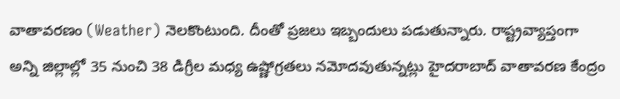వాతావరణం (Weather) నెలకొంటుంది. దీంతో ప్రజలు ఇబ్బందులు పడుతున్నారు. రాష్ట్రవ్యాప్తంగా అన్ని జిల్లాల్లో 35 నుంచి 38 డిగ్రీల మధ్య ఉష్ణోగ్రతలు నమోదవుతున్నట్లు హైదరాబాద్‌ వాతావరణ కేంద్రం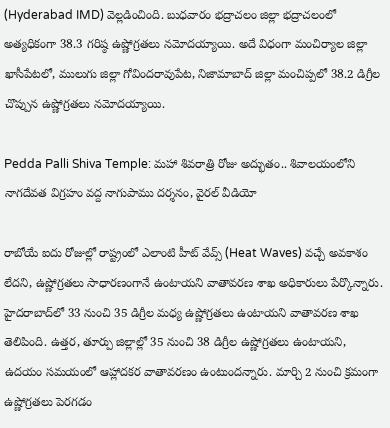(Hyderabad IMD) వెల్లడించింది. బుధవారం భద్రాచలం జిల్లా భద్రాచలంలో అత్యధికంగా 38.3 గరిష్ఠ ఉష్ణోగ్రతలు నమోదయ్యాయి. అదే విధంగా మంచిర్యాల జిల్లా ఖాసీపేటలో, ములుగు జిల్లా గోవిందరావుపేట, నిజామాబాద్‌ జిల్లా మంచిప్పలో 38.2 డిగ్రీల చొప్పున ఉష్ణోగ్రతలు నమోదయ్యాయి.

Pedda Palli Shiva Temple: మహా శివరాత్రి రోజు అద్భుతం.. శివాలయంలోని నాగదేవత విగ్రహం వద్ద నాగుపాము దర్శనం, వైరల్ వీడియో

రాబోయే ఐదు రోజుల్లో రాష్ట్రంలో ఎలాంటి హీట్‌ వేవ్స్‌ (Heat Waves) వచ్చే అవకాశం లేదని, ఉష్ణోగ్రతలు సాధారణంగానే ఉంటాయని వాతావరణ శాఖ అధికారులు పేర్కొన్నారు. హైదరాబాద్‌లో 33 నుంచి 35 డిగ్రీల మధ్య ఉష్ణోగ్రతలు ఉంటాయని వాతావరణ శాఖ తెలిపింది. ఉత్తర, తూర్పు జిల్లాల్లో 35 నుంచి 38 డిగ్రీల ఉష్ణోగ్రతలు ఉంటాయని, ఉదయం సమయంలో ఆహ్లాదకర వాతావరణం ఉంటుందన్నారు. మార్చి 2 నుంచి క్రమంగా ఉష్ణోగ్రతలు పెరగడం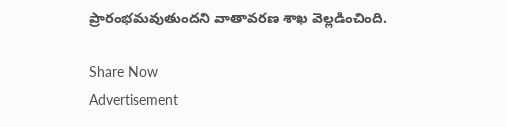ప్రారంభమవుతుందని వాతావరణ శాఖ వెల్లడించింది.

Share Now
Advertisement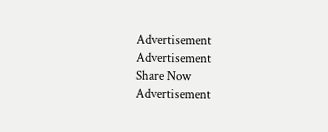Advertisement
Advertisement
Share Now
Advertisement